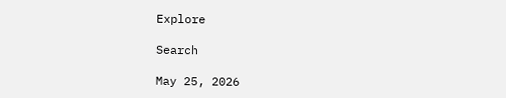Explore

Search

May 25, 2026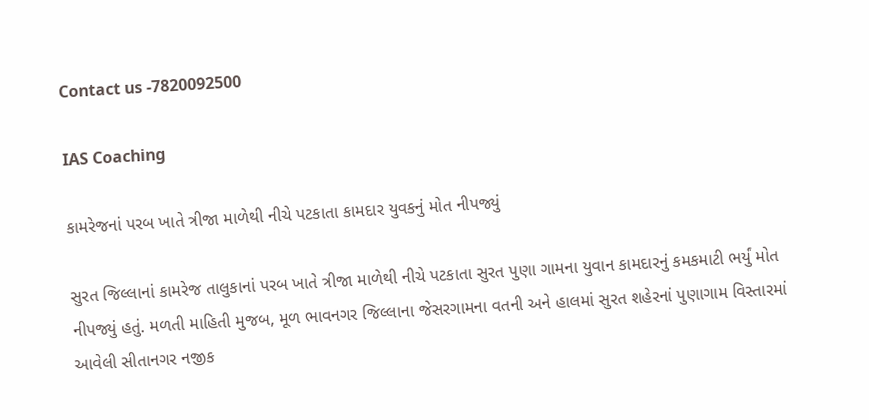Contact us -7820092500

IAS Coaching

કામરેજનાં પરબ ખાતે ત્રીજા માળેથી નીચે પટકાતા કામદાર યુવકનું મોત નીપજ્યું

સુરત જિલ્લાનાં કામરેજ તાલુકાનાં પરબ ખાતે ત્રીજા માળેથી નીચે પટકાતા સુરત પુણા ગામના યુવાન કામદારનું કમકમાટી ભર્યું મોત નીપજ્યું હતું. મળતી માહિતી મુજબ, મૂળ ભાવનગર જિલ્લાના જેસરગામના વતની અને હાલમાં સુરત શહેરનાં પુણાગામ વિસ્તારમાં આવેલી સીતાનગર નજીક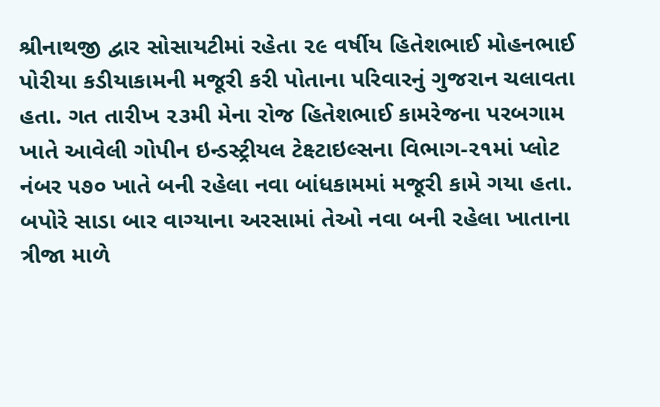શ્રીનાથજી દ્વાર સોસાયટીમાં રહેતા ૨૯ વર્ષીય હિતેશભાઈ મોહનભાઈ પોરીયા કડીયાકામની મજૂરી કરી પોતાના પરિવારનું ગુજરાન ચલાવતા હતા. ગત તારીખ ૨૩મી મેના રોજ હિતેશભાઈ કામરેજના પરબગામ ખાતે આવેલી ગોપીન ઇન્ડસ્ટ્રીયલ ટેક્ષ્ટાઇલ્સના વિભાગ-૨૧માં પ્લોટ નંબર ૫૭૦ ખાતે બની રહેલા નવા બાંધકામમાં મજૂરી કામે ગયા હતા. બપોરે સાડા બાર વાગ્યાના અરસામાં તેઓ નવા બની રહેલા ખાતાના ત્રીજા માળે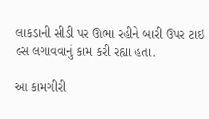લાકડાની સીડી પર ઊભા રહીને બારી ઉપર ટાઇ લ્સ લગાવવાનું કામ કરી રહ્યા હતા.

આ કામગીરી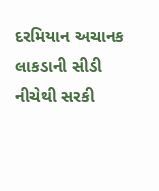દરમિયાન અચાનક લાકડાની સીડી નીચેથી સરકી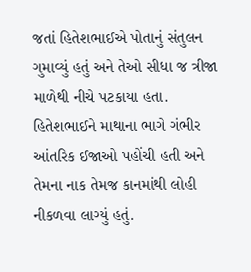જતાં હિતેશભાઈએ પોતાનું સંતુલન ગુમાવ્યું હતું અને તેઓ સીધા જ ત્રીજા માળેથી નીચે પટકાયા હતા. હિતેશભાઈને માથાના ભાગે ગંભીર આંતરિક ઈજાઓ પહોંચી હતી અને તેમના નાક તેમજ કાનમાંથી લોહી નીકળવા લાગ્યું હતું.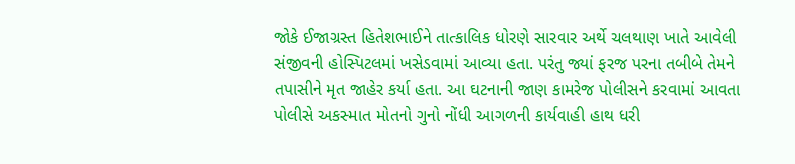જોકે ઈજાગ્રસ્ત હિતેશભાઈને તાત્કાલિક ધોરણે સારવાર અર્થે ચલથાણ ખાતે આવેલી સંજીવની હોસ્પિટલમાં ખસેડવામાં આવ્યા હતા. પરંતુ જ્યાં ફરજ પરના તબીબે તેમને તપાસીને મૃત જાહેર કર્યા હતા. આ ઘટનાની જાણ કામરેજ પોલીસને કરવામાં આવતા પોલીસે અકસ્માત મોતનો ગુનો નોંધી આગળની કાર્યવાહી હાથ ધરી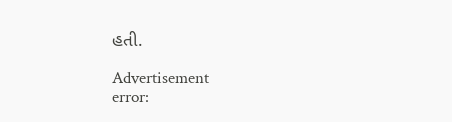હતી.

Advertisement
error: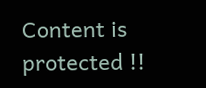Content is protected !!